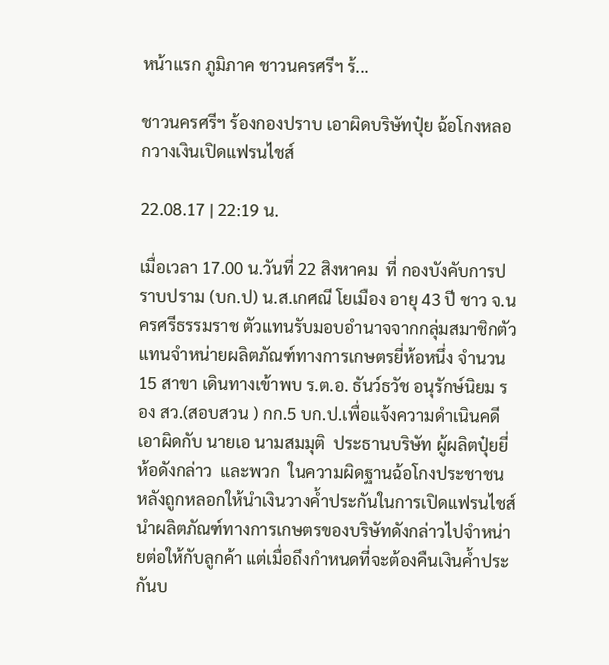หน้าแรก ภูมิภาค ชาวนครศรีฯ ร้...

ชาวนครศรีฯ ร้องกองปราบ เอาผิดบริษัทปุ๋ย ฉ้อโกงหลอกวางเงินเปิดแฟรนไชส์

22.08.17 | 22:19 น.

เมื่อเวลา 17.00 น.วันที่ 22 สิงหาคม  ที่ กองบังคับการปราบปราม (บก.ป) น.ส.เกศณี โยเมือง อายุ 43 ปี ชาว จ.นครศรีธรรมราช ตัวแทนรับมอบอำนาจจากกลุ่มสมาชิกตัวแทนจำหน่ายผลิตภัณฑ์ทางการเกษตรยี่ห้อหนึ่ง จำนวน 15 สาขา เดินทางเข้าพบ ร.ต.อ. ธันว์ธวัช อนุรักษ์นิยม รอง สว.(สอบสวน ) กก.5 บก.ป.เพื่อแจ้งความดำเนินคดีเอาผิดกับ นายเอ นามสมมุติ  ประธานบริษัท ผู้ผลิตปุ๋ยยี่ห้อดังกล่าว  และพวก  ในความผิดฐานฉ้อโกงประชาชน หลังถูกหลอกให้นำเงินวางค้ำประกันในการเปิดแฟรนไชส์ นำผลิตภัณฑ์ทางการเกษตรของบริษัทดังกล่าวไปจำหน่ายต่อให้กับลูกค้า แต่เมื่อถึงกำหนดที่จะต้องคืนเงินค้ำประกันบ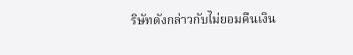ริษัทดังกล่าวกับไม่ยอมคืนเงิน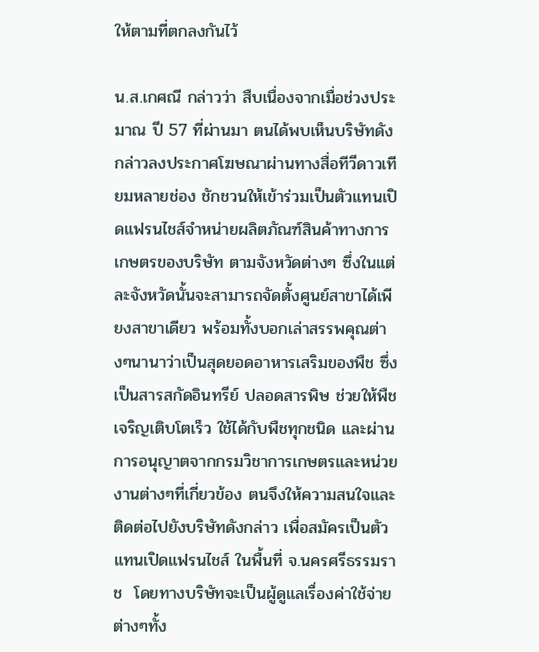ให้ตามที่ตกลงกันไว้

น.ส.เกศณี กล่าวว่า สืบเนื่องจากเมื่อช่วงประมาณ ปี 57 ที่ผ่านมา ตนได้พบเห็นบริษัทดังกล่าวลงประกาศโฆษณาผ่านทางสื่อทีวีดาวเทียมหลายช่อง ชักชวนให้เข้าร่วมเป็นตัวแทนเปิดแฟรนไชส์จำหน่ายผลิตภัณฑ์สินค้าทางการเกษตรของบริษัท ตามจังหวัดต่างๆ ซึ่งในแต่ละจังหวัดนั้นจะสามารถจัดตั้งศูนย์สาขาได้เพียงสาขาเดียว พร้อมทั้งบอกเล่าสรรพคุณต่างๆนานาว่าเป็นสุดยอดอาหารเสริมของพืช ซึ่งเป็นสารสกัดอินทรีย์ ปลอดสารพิษ ช่วยให้พืชเจริญเติบโตเร็ว ใช้ได้กับพืชทุกชนิด และผ่านการอนุญาตจากกรมวิชาการเกษตรและหน่วยงานต่างๆที่เกี่ยวข้อง ตนจึงให้ความสนใจและติดต่อไปยังบริษัทดังกล่าว เพื่อสมัครเป็นตัวแทนเปิดแฟรนไชส์ ในพื้นที่ จ.นครศรีธรรมราช  โดยทางบริษัทจะเป็นผู้ดูแลเรื่องค่าใช้จ่ายต่างๆทั้ง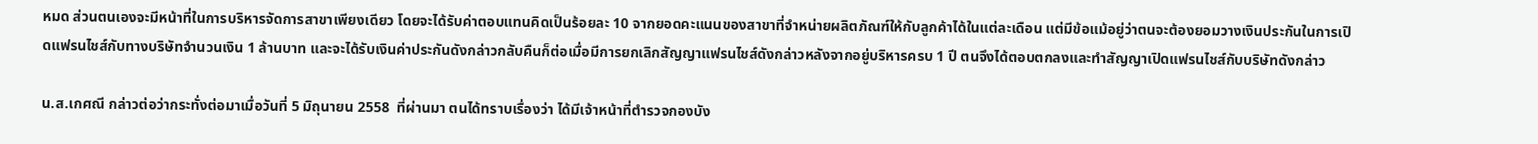หมด ส่วนตนเองจะมีหน้าที่ในการบริหารจัดการสาขาเพียงเดียว โดยจะได้รับค่าตอบแทนคิดเป็นร้อยละ 10 จากยอดคะแนนของสาขาที่จำหน่ายผลิตภัณฑ์ให้กับลูกค้าได้ในแต่ละเดือน แต่มีข้อแม้อยู่ว่าตนจะต้องยอมวางเงินประกันในการเปิดแฟรนไชส์กับทางบริษัทจำนวนเงิน 1 ล้านบาท และจะได้รับเงินค่าประกันดังกล่าวกลับคืนก็ต่อเมื่อมีการยกเลิกสัญญาแฟรนไชส์ดังกล่าวหลังจากอยู่บริหารครบ 1 ปี ตนจึงได้ตอบตกลงและทำสัญญาเปิดแฟรนไชส์กับบริษัทดังกล่าว

น.ส.เกศณี กล่าวต่อว่ากระทั่งต่อมาเมื่อวันที่ 5 มิถุนายน 2558  ที่ผ่านมา ตนได้ทราบเรื่องว่า ได้มีเจ้าหน้าที่ตำรวจกองบัง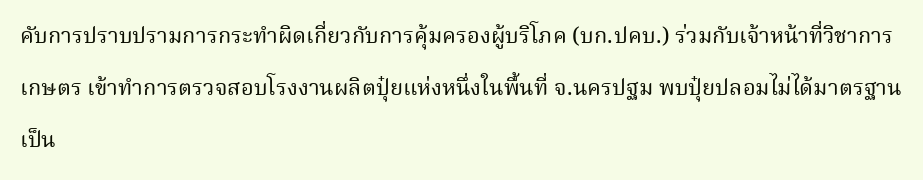คับการปราบปรามการกระทำผิดเกี่ยวกับการคุ้มครองผู้บริโภค (บก.ปคบ.) ร่วมกับเจ้าหน้าที่วิชาการเกษตร เข้าทำการตรวจสอบโรงงานผลิตปุ๋ยแห่งหนึ่งในพื้นที่ จ.นครปฐม พบปุ๋ยปลอมไม่ได้มาตรฐานเป็น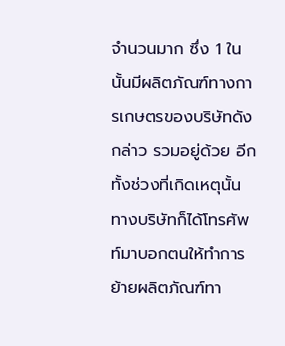จำนวนมาก ซึ่ง 1 ในนั้นมีผลิตภัณฑ์ทางการเกษตรของบริษัทดังกล่าว รวมอยู่ด้วย อีกทั้งช่วงที่เกิดเหตุนั้นทางบริษัทก็ได้โทรศัพท์มาบอกตนให้ทำการย้ายผลิตภัณฑ์ทา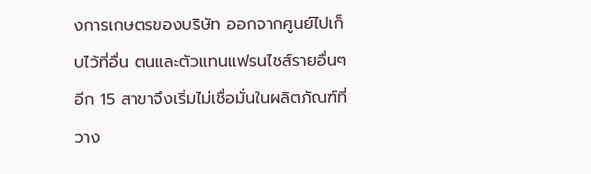งการเกษตรของบริษัท ออกจากศูนย์ไปเก็บไว้ที่อื่น ตนและตัวแทนแฟรนไชส์รายอื่นๆอีก 15 สาขาจึงเริ่มไม่เชื่อมั่นในผลิตภัณฑ์ที่วาง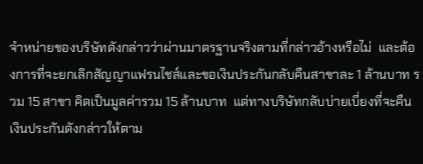จำหน่ายของบริษัทดังกล่าวว่าผ่านมาตรฐานจริงตามที่กล่าวอ้างหรือไม่  และต้องการที่จะยกเลิกสัญญาแฟรนไชส์และขอเงินประกันกลับคืนสาขาละ 1 ล้านบาท รวม 15 สาขา คิดเป็นมูลค่ารวม 15 ล้านบาท  แต่ทางบริษัทกลับบ่ายเบี่ยงที่จะคืนเงินประกันดังกล่าวให้ตาม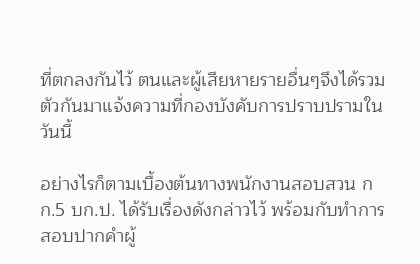ที่ตกลงกันไว้ ตนและผู้เสียหายรายอื่นๆจึงได้รวมตัวกันมาแจ้งความที่กองบังคับการปราบปรามในวันนี้

อย่างไรก็ตามเบื้องต้นทางพนักงานสอบสวน กก.5 บก.ป. ได้รับเรื่องดังกล่าวไว้ พร้อมกับทำการสอบปากคำผู้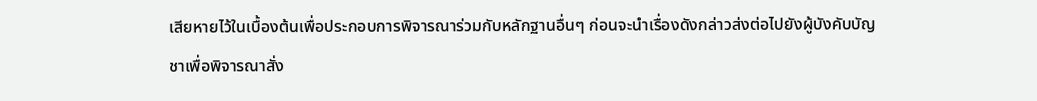เสียหายไว้ในเบื้องต้นเพื่อประกอบการพิจารณาร่วมกับหลักฐานอื่นๆ ก่อนจะนำเรื่องดังกล่าวส่งต่อไปยังผู้บังคับบัญชาเพื่อพิจารณาสั่ง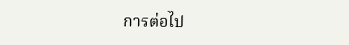การต่อไป